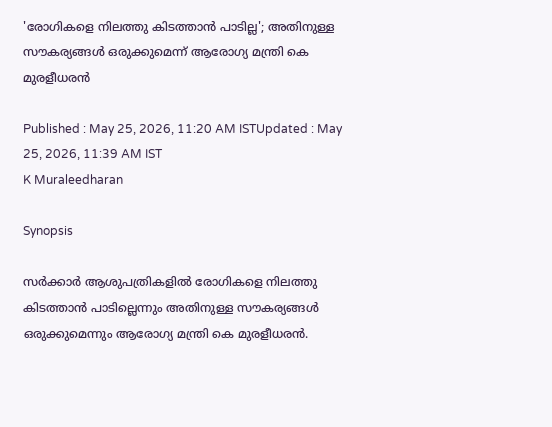'രോഗികളെ നിലത്തു കിടത്താൻ പാടില്ല'; അതിനുള്ള സൗകര്യങ്ങൾ ഒരുക്കുമെന്ന് ആരോഗ്യ മന്ത്രി കെ മുരളീധരൻ

Published : May 25, 2026, 11:20 AM ISTUpdated : May 25, 2026, 11:39 AM IST
K Muraleedharan

Synopsis

സർക്കാർ ആശുപത്രികളിൽ രോഗികളെ നിലത്തു കിടത്താൻ പാടില്ലെന്നും അതിനുള്ള സൗകര്യങ്ങൾ ഒരുക്കുമെന്നും ആരോഗ്യ മന്ത്രി കെ മുരളീധരൻ.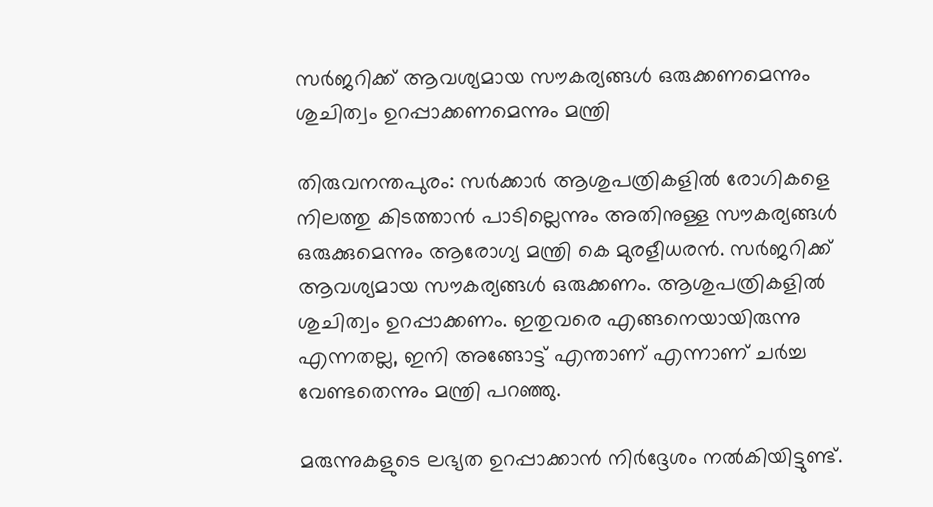സർജറിക്ക് ആവശ്യമായ സൗകര്യങ്ങൾ ഒരുക്കണമെന്നും ശുചിത്വം ഉറപ്പാക്കണമെന്നും മന്ത്രി

തിരുവനന്തപുരം: സർക്കാർ ആശുപത്രികളിൽ രോഗികളെ നിലത്തു കിടത്താൻ പാടില്ലെന്നും അതിനുള്ള സൗകര്യങ്ങൾ ഒരുക്കുമെന്നും ആരോഗ്യ മന്ത്രി കെ മുരളീധരൻ. സർജറിക്ക് ആവശ്യമായ സൗകര്യങ്ങൾ ഒരുക്കണം. ആശുപത്രികളിൽ ശുചിത്വം ഉറപ്പാക്കണം. ഇതുവരെ എങ്ങനെയായിരുന്നു എന്നതല്ല, ഇനി അങ്ങോട്ട് എന്താണ് എന്നാണ് ചർച്ച വേണ്ടതെന്നും മന്ത്രി പറഞ്ഞു.

മരുന്നുകളുടെ ലഭ്യത ഉറപ്പാക്കാൻ നിർദ്ദേശം നൽകിയിട്ടുണ്ട്.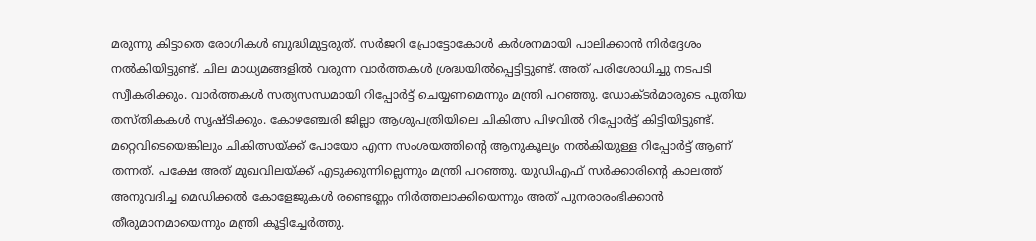മരുന്നു കിട്ടാതെ രോഗികൾ ബുദ്ധിമുട്ടരുത്. സർജറി പ്രോട്ടോകോൾ കർശനമായി പാലിക്കാൻ നിർദ്ദേശം നൽകിയിട്ടുണ്ട്. ചില മാധ്യമങ്ങളിൽ വരുന്ന വാർത്തകൾ ശ്രദ്ധയിൽപ്പെട്ടിട്ടുണ്ട്. അത് പരിശോധിച്ചു നടപടി സ്വീകരിക്കും. വാർത്തകൾ സത്യസന്ധമായി റിപ്പോർട്ട് ചെയ്യണമെന്നും മന്ത്രി പറഞ്ഞു. ഡോക്ടർമാരുടെ പുതിയ തസ്തികകൾ സൃഷ്ടിക്കും. കോഴഞ്ചേരി ജില്ലാ ആശുപത്രിയിലെ ചികിത്സ പിഴവിൽ റിപ്പോർട്ട് കിട്ടിയിട്ടുണ്ട്. മറ്റെവിടെയെങ്കിലും ചികിത്സയ്ക്ക് പോയോ എന്ന സംശയത്തിന്റെ ആനുകൂല്യം നൽകിയുള്ള റിപ്പോർട്ട് ആണ് തന്നത്. പക്ഷേ അത് മുഖവിലയ്ക്ക് എടുക്കുന്നില്ലെന്നും മന്ത്രി പറഞ്ഞു. യുഡിഎഫ് സർക്കാരിന്റെ കാലത്ത് അനുവദിച്ച മെഡിക്കൽ കോളേജുകൾ രണ്ടെണ്ണം നിർത്തലാക്കിയെന്നും അത് പുനരാരംഭിക്കാൻ തീരുമാനമായെന്നും മന്ത്രി കൂട്ടിച്ചേർത്തു.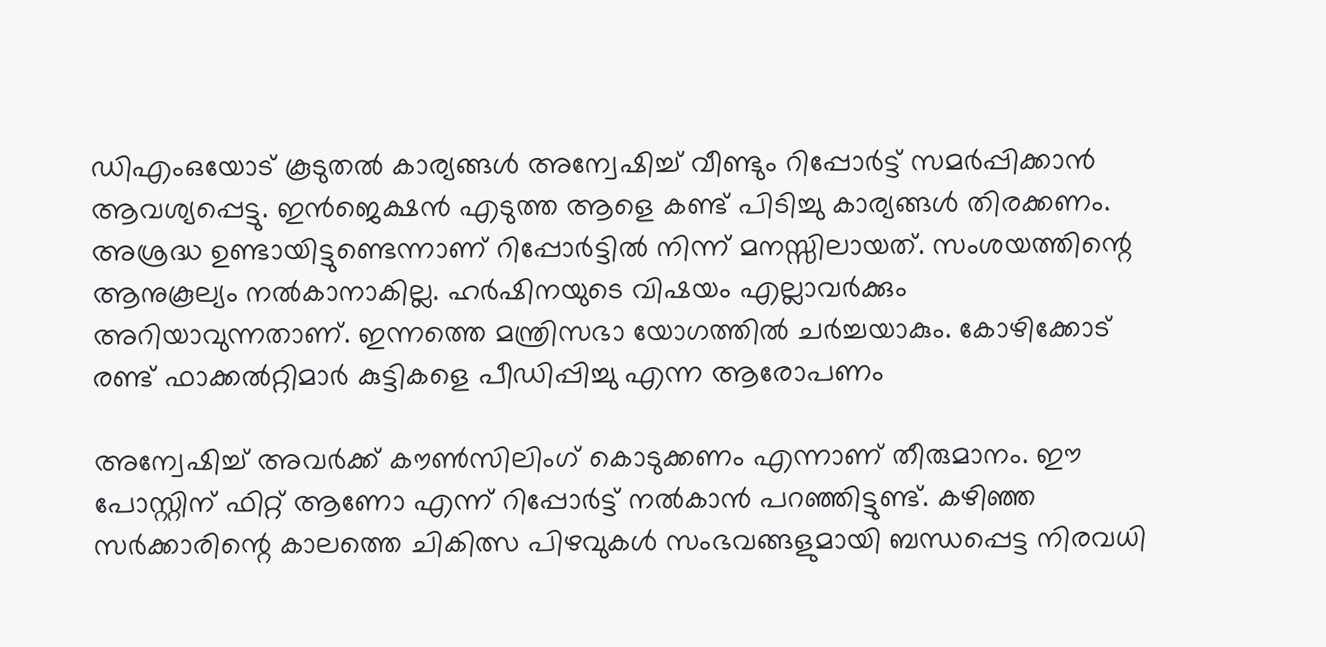ഡിഎംഒയോട് കൂടുതൽ കാര്യങ്ങൾ അന്വേഷിച്ച് വീണ്ടും റിപ്പോർട്ട് സമർപ്പിക്കാൻ ആവശ്യപ്പെട്ടു. ഇൻജെക്ഷൻ എടുത്ത ആളെ കണ്ട് പിടിച്ചു കാര്യങ്ങൾ തിരക്കണം. അശ്രദ്ധ ഉണ്ടായിട്ടുണ്ടെന്നാണ് റിപ്പോർട്ടിൽ നിന്ന് മനസ്സിലായത്. സംശയത്തിന്റെ ആനുകൂല്യം നൽകാനാകില്ല. ഹർഷിനയുടെ വിഷയം എല്ലാവർക്കും അറിയാവുന്നതാണ്. ഇന്നത്തെ മന്ത്രിസഭാ യോഗത്തിൽ ചർച്ചയാകും. കോഴിക്കോട് രണ്ട് ഫാക്കൽറ്റിമാർ കുട്ടികളെ പീഡിപ്പിച്ചു എന്ന ആരോപണം

അന്വേഷിച്ച് അവർക്ക് കൗൺസിലിംഗ് കൊടുക്കണം എന്നാണ് തീരുമാനം. ഈ പോസ്റ്റിന് ഫിറ്റ് ആണോ എന്ന് റിപ്പോർട്ട് നൽകാൻ പറഞ്ഞിട്ടുണ്ട്. കഴിഞ്ഞ സർക്കാരിന്റെ കാലത്തെ ചികിത്സ പിഴവുകൾ സംഭവങ്ങളുമായി ബന്ധപ്പെട്ട നിരവധി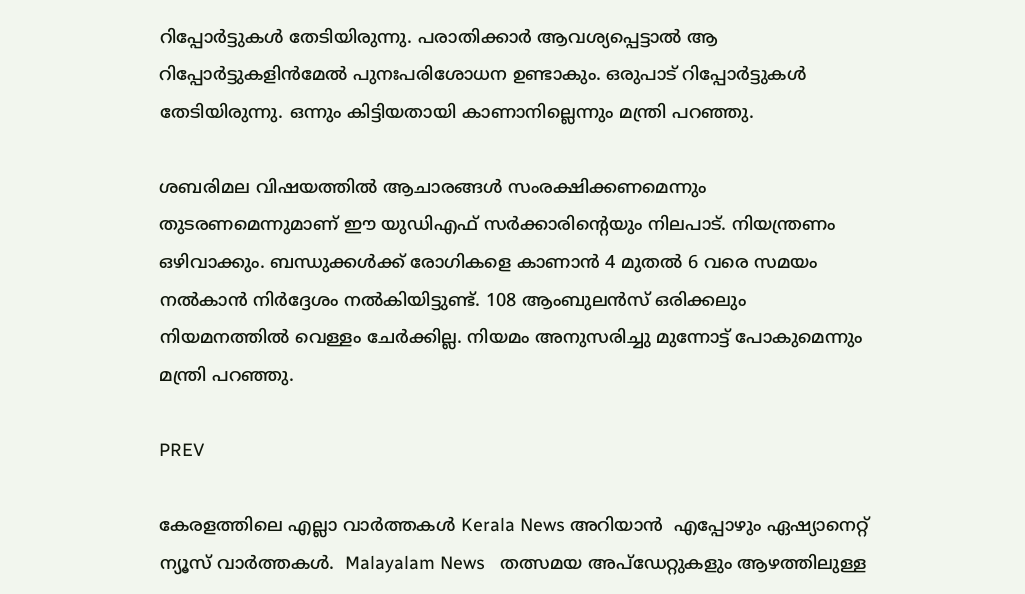റിപ്പോർട്ടുകൾ തേടിയിരുന്നു. പരാതിക്കാർ ആവശ്യപ്പെട്ടാൽ ആ റിപ്പോർട്ടുകളിൻമേൽ പുനഃപരിശോധന ഉണ്ടാകും. ഒരുപാട് റിപ്പോർട്ടുകൾ തേടിയിരുന്നു. ഒന്നും കിട്ടിയതായി കാണാനില്ലെന്നും മന്ത്രി പറഞ്ഞു.

ശബരിമല വിഷയത്തിൽ ആചാരങ്ങൾ സംരക്ഷിക്കണമെന്നും തുടരണമെന്നുമാണ് ഈ യുഡിഎഫ് സർക്കാരിന്റെയും നിലപാട്. നിയന്ത്രണം ഒഴിവാക്കും. ബന്ധുക്കൾക്ക് രോഗികളെ കാണാൻ 4 മുതൽ 6 വരെ സമയം നൽകാൻ നിർദ്ദേശം നൽകിയിട്ടുണ്ട്. 108 ആംബുലൻസ് ഒരിക്കലും നിയമനത്തിൽ വെള്ളം ചേർക്കില്ല. നിയമം അനുസരിച്ചു മുന്നോട്ട് പോകുമെന്നും മന്ത്രി പറഞ്ഞു.

PREV

കേരളത്തിലെ എല്ലാ വാർത്തകൾ Kerala News അറിയാൻ  എപ്പോഴും ഏഷ്യാനെറ്റ് ന്യൂസ് വാർത്തകൾ.  Malayalam News   തത്സമയ അപ്‌ഡേറ്റുകളും ആഴത്തിലുള്ള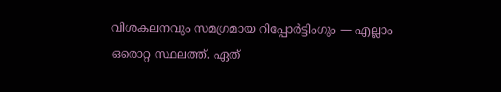വിശകലനവും സമഗ്രമായ റിപ്പോർട്ടിംഗും — എല്ലാം ഒരൊറ്റ സ്ഥലത്ത്. ഏത്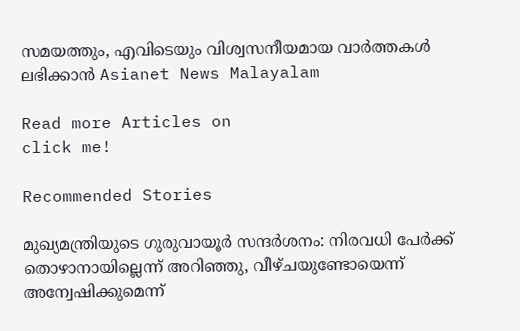സമയത്തും, എവിടെയും വിശ്വസനീയമായ വാർത്തകൾ ലഭിക്കാൻ Asianet News Malayalam

Read more Articles on
click me!

Recommended Stories

മുഖ്യമന്ത്രിയുടെ ഗുരുവായൂർ സന്ദർശനം: നിരവധി പേർക്ക് തൊഴാനായില്ലെന്ന് അറിഞ്ഞു, വീഴ്ചയുണ്ടോയെന്ന് അന്വേഷിക്കുമെന്ന്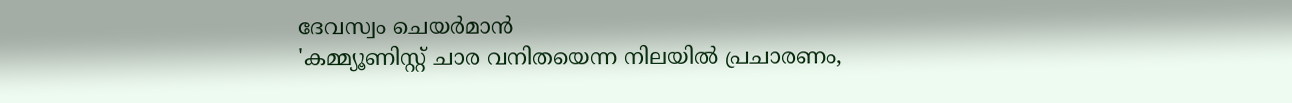ദേവസ്വം ചെയർമാൻ
'കമ്മ്യൂണിസ്റ്റ് ചാര വനിതയെന്ന നിലയിൽ പ്രചാരണം,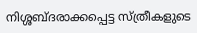നിശ്ശബ്ദരാക്കപ്പെട്ട സ്ത്രീകളുടെ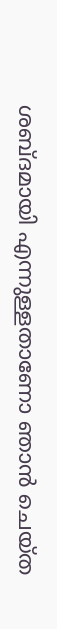ശബ്ദമായി എന്നുള്ളതാണോ ഞാൻ ചെയ്ത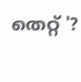തെറ്റ് '?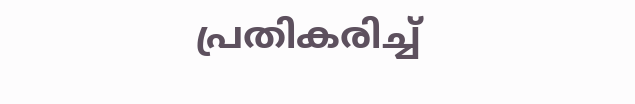പ്രതികരിച്ച്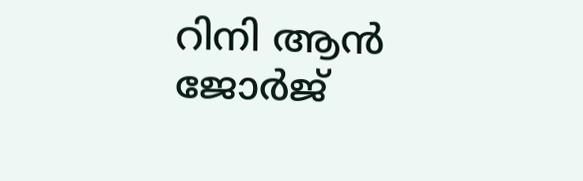റിനി ആൻ ജോർജ്